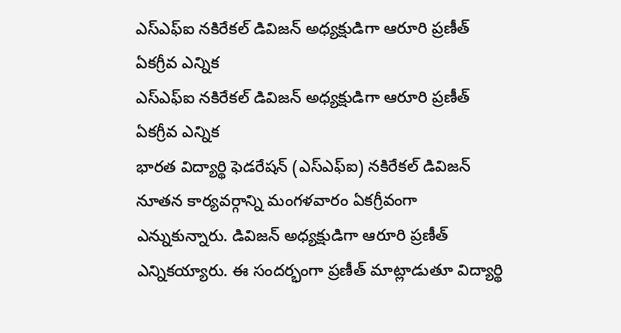ఎస్ఎఫ్ఐ నకిరేకల్ డివిజన్ అధ్యక్షుడిగా ఆరూరి ప్రణీత్ ఏకగ్రీవ ఎన్నిక
ఎస్ఎఫ్ఐ నకిరేకల్ డివిజన్ అధ్యక్షుడిగా ఆరూరి ప్రణీత్ ఏకగ్రీవ ఎన్నిక
భారత విద్యార్థి ఫెడరేషన్ (ఎస్ఎఫ్ఐ) నకిరేకల్ డివిజన్ నూతన కార్యవర్గాన్ని మంగళవారం ఏకగ్రీవంగా ఎన్నుకున్నారు. డివిజన్ అధ్యక్షుడిగా ఆరూరి ప్రణీత్ ఎన్నికయ్యారు. ఈ సందర్భంగా ప్రణీత్ మాట్లాడుతూ విద్యార్థి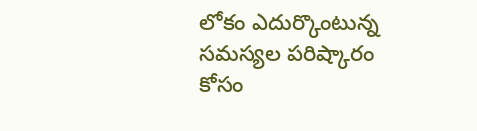లోకం ఎదుర్కొంటున్న సమస్యల పరిష్కారం కోసం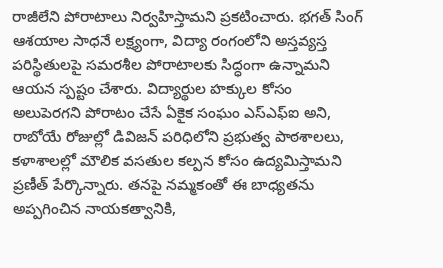రాజీలేని పోరాటాలు నిర్వహిస్తామని ప్రకటించారు. భగత్ సింగ్ ఆశయాల సాధనే లక్ష్యంగా, విద్యా రంగంలోని అస్తవ్యస్త పరిస్థితులపై సమరశీల పోరాటాలకు సిద్ధంగా ఉన్నామని ఆయన స్పష్టం చేశారు. విద్యార్థుల హక్కుల కోసం అలుపెరగని పోరాటం చేసే ఏకైక సంఘం ఎస్ఎఫ్ఐ అని, రాబోయే రోజుల్లో డివిజన్ పరిధిలోని ప్రభుత్వ పాఠశాలలు, కళాశాలల్లో మౌలిక వసతుల కల్పన కోసం ఉద్యమిస్తామని ప్రణీత్ పేర్కొన్నారు. తనపై నమ్మకంతో ఈ బాధ్యతను అప్పగించిన నాయకత్వానికి,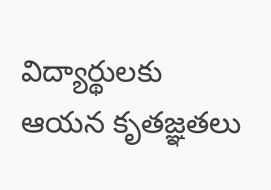విద్యార్థులకు ఆయన కృతజ్ఞతలు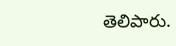తెలిపారు.